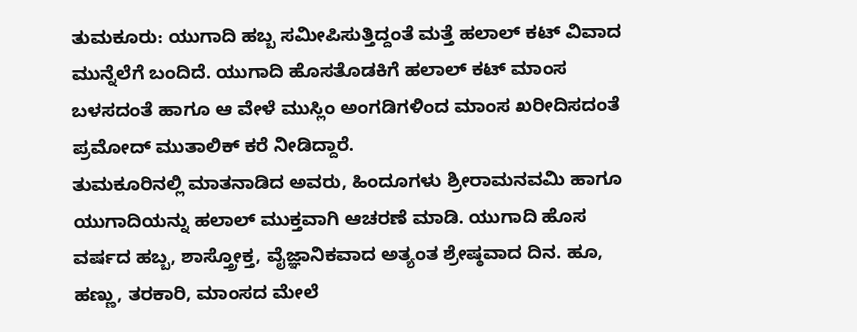ತುಮಕೂರು: ಯುಗಾದಿ ಹಬ್ಬ ಸಮೀಪಿಸುತ್ತಿದ್ದಂತೆ ಮತ್ತೆ ಹಲಾಲ್ ಕಟ್ ವಿವಾದ ಮುನ್ನೆಲೆಗೆ ಬಂದಿದೆ. ಯುಗಾದಿ ಹೊಸತೊಡಕಿಗೆ ಹಲಾಲ್ ಕಟ್ ಮಾಂಸ ಬಳಸದಂತೆ ಹಾಗೂ ಆ ವೇಳೆ ಮುಸ್ಲಿಂ ಅಂಗಡಿಗಳಿಂದ ಮಾಂಸ ಖರೀದಿಸದಂತೆ ಪ್ರಮೋದ್ ಮುತಾಲಿಕ್ ಕರೆ ನೀಡಿದ್ದಾರೆ.
ತುಮಕೂರಿನಲ್ಲಿ ಮಾತನಾಡಿದ ಅವರು, ಹಿಂದೂಗಳು ಶ್ರೀರಾಮನವಮಿ ಹಾಗೂ ಯುಗಾದಿಯನ್ನು ಹಲಾಲ್ ಮುಕ್ತವಾಗಿ ಆಚರಣೆ ಮಾಡಿ. ಯುಗಾದಿ ಹೊಸ ವರ್ಷದ ಹಬ್ಬ, ಶಾಸ್ತ್ರೋಕ್ತ, ವೈಜ್ಞಾನಿಕವಾದ ಅತ್ಯಂತ ಶ್ರೇಷ್ಠವಾದ ದಿನ. ಹೂ, ಹಣ್ಣು, ತರಕಾರಿ, ಮಾಂಸದ ಮೇಲೆ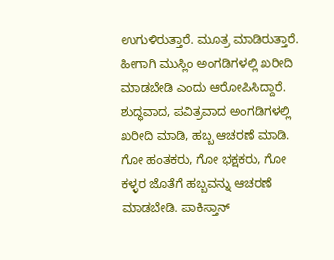ಉಗುಳಿರುತ್ತಾರೆ. ಮೂತ್ರ ಮಾಡಿರುತ್ತಾರೆ. ಹೀಗಾಗಿ ಮುಸ್ಲಿಂ ಅಂಗಡಿಗಳಲ್ಲಿ ಖರೀದಿ ಮಾಡಬೇಡಿ ಎಂದು ಆರೋಪಿಸಿದ್ದಾರೆ.
ಶುದ್ಧವಾದ, ಪವಿತ್ರವಾದ ಅಂಗಡಿಗಳಲ್ಲಿ ಖರೀದಿ ಮಾಡಿ, ಹಬ್ಬ ಆಚರಣೆ ಮಾಡಿ. ಗೋ ಹಂತಕರು, ಗೋ ಭಕ್ಷಕರು, ಗೋ ಕಳ್ಳರ ಜೊತೆಗೆ ಹಬ್ಬವನ್ನು ಆಚರಣೆ ಮಾಡಬೇಡಿ. ಪಾಕಿಸ್ತಾನ್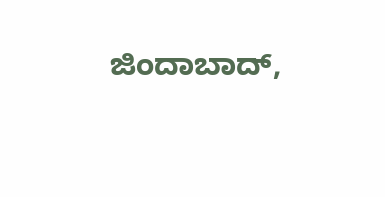ಜಿಂದಾಬಾದ್,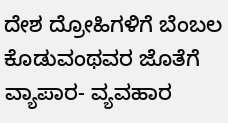ದೇಶ ದ್ರೋಹಿಗಳಿಗೆ ಬೆಂಬಲ ಕೊಡುವಂಥವರ ಜೊತೆಗೆ ವ್ಯಾಪಾರ- ವ್ಯವಹಾರ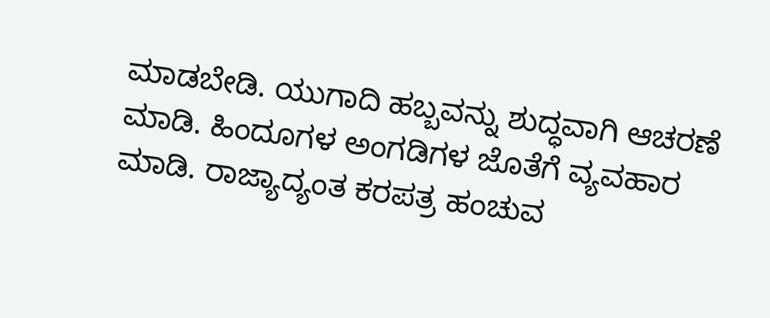ಮಾಡಬೇಡಿ. ಯುಗಾದಿ ಹಬ್ಬವನ್ನು ಶುದ್ಧವಾಗಿ ಆಚರಣೆ ಮಾಡಿ. ಹಿಂದೂಗಳ ಅಂಗಡಿಗಳ ಜೊತೆಗೆ ವ್ಯವಹಾರ ಮಾಡಿ. ರಾಜ್ಯಾದ್ಯಂತ ಕರಪತ್ರ ಹಂಚುವ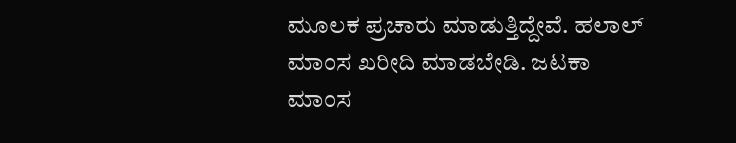ಮೂಲಕ ಪ್ರಚಾರು ಮಾಡುತ್ತಿದ್ದೇವೆ. ಹಲಾಲ್ ಮಾಂಸ ಖರೀದಿ ಮಾಡಬೇಡಿ. ಜಟಕಾ ಮಾಂಸ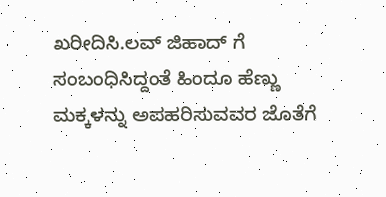ಖರೀದಿಸಿ.ಲವ್ ಜಿಹಾದ್ ಗೆ ಸಂಬಂಧಿಸಿದ್ದಂತೆ ಹಿಂದೂ ಹೆಣ್ಣು ಮಕ್ಕಳನ್ನು ಅಪಹರಿಸುವವರ ಜೊತೆಗೆ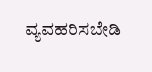ವ್ಯವಹರಿಸಬೇಡಿ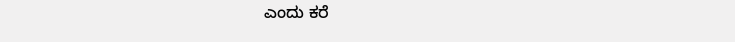ಎಂದು ಕರೆ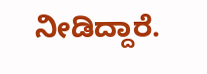ನೀಡಿದ್ದಾರೆ.